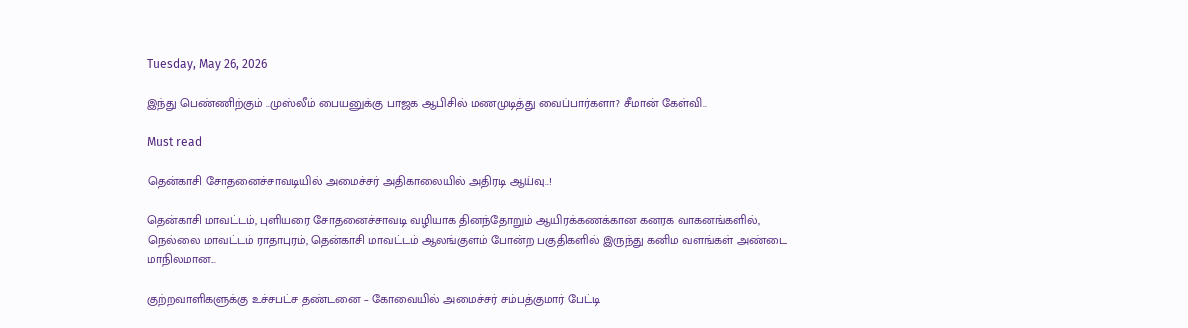Tuesday, May 26, 2026

இந்து பெண்ணிற்கும் ..முஸ்லீம் பையனுக்கு பாஜக ஆபிசில் மணமுடித்து வைப்பார்களா? சீமான் கேள்வி..

Must read

தென்காசி சோதனைச்சாவடியில் அமைச்சர் அதிகாலையில் அதிரடி ஆய்வு..!

தென்காசி மாவட்டம், புளியரை சோதனைச்சாவடி வழியாக தினந்தோறும் ஆயிரக்கணக்கான கனரக வாகனங்களில், நெல்லை மாவட்டம் ராதாபுரம், தென்காசி மாவட்டம் ஆலங்குளம் போன்ற பகுதிகளில் இருந்து கனிம வளங்கள் அண்டை மாநிலமான...

குற்றவாளிகளுக்கு உச்சபட்ச தண்டனை – கோவையில் அமைச்சர் சம்பத்குமார் பேட்டி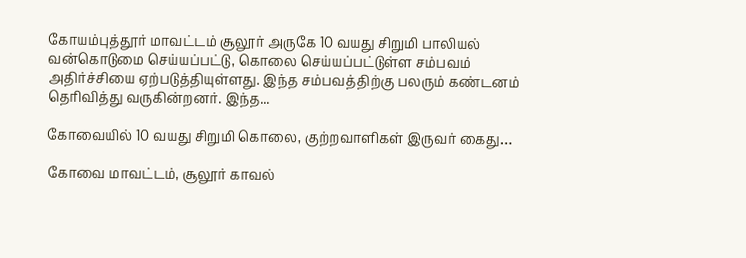கோயம்புத்தூர் மாவட்டம் சூலூர் அருகே 10 வயது சிறுமி பாலியல் வன்கொடுமை செய்யப்பட்டு, கொலை செய்யப்பட்டுள்ள சம்பவம் அதிர்ச்சியை ஏற்படுத்தியுள்ளது. இந்த சம்பவத்திற்கு பலரும் கண்டனம் தெரிவித்து வருகின்றனர். இந்த...

கோவையில் 10 வயது சிறுமி கொலை, குற்றவாளிகள் இருவர் கைது…

கோவை மாவட்டம், சூலூர் காவல்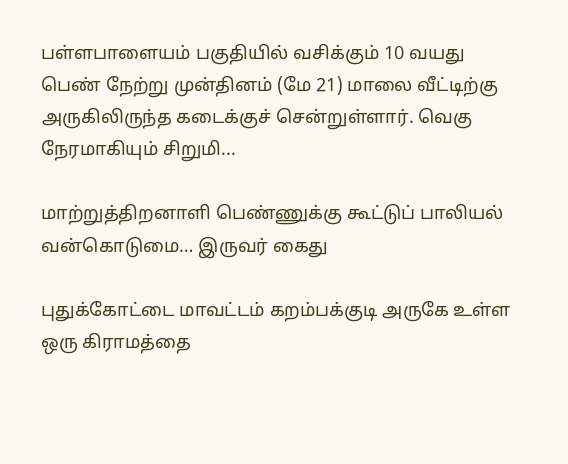பள்ளபாளையம் பகுதியில் வசிக்கும் 10 வயது பெண் நேற்று முன்தினம் (மே 21) மாலை வீட்டிற்கு அருகிலிருந்த கடைக்குச் சென்றுள்ளார். வெகு நேரமாகியும் சிறுமி...

மாற்றுத்திறனாளி பெண்ணுக்கு கூட்டுப் பாலியல் வன்கொடுமை… இருவர் கைது

புதுக்கோட்டை மாவட்டம் கறம்பக்குடி அருகே உள்ள ஒரு கிராமத்தை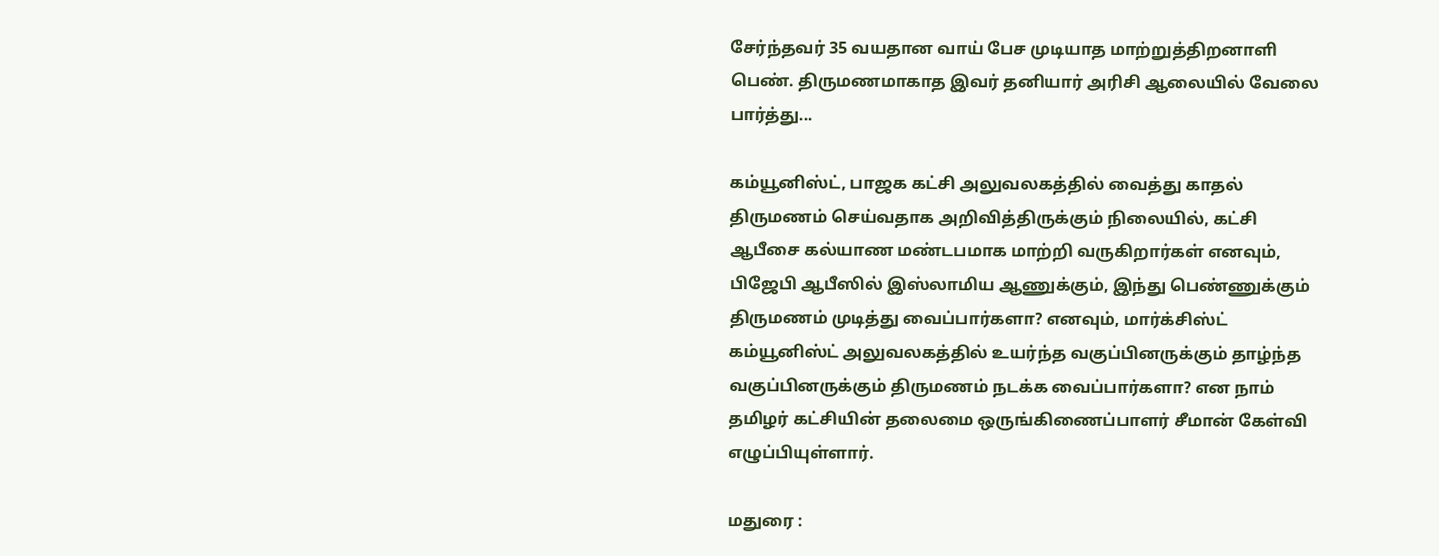சேர்ந்தவர் 35 வயதான வாய் பேச முடியாத மாற்றுத்திறனாளி பெண். திருமணமாகாத இவர் தனியார் அரிசி ஆலையில் வேலை பார்த்து...

கம்யூனிஸ்ட், பாஜக கட்சி அலுவலகத்தில் வைத்து காதல் திருமணம் செய்வதாக அறிவித்திருக்கும் நிலையில், கட்சி ஆபீசை கல்யாண மண்டபமாக மாற்றி வருகிறார்கள்‌ எனவும், பிஜேபி ஆபீஸில் இஸ்லாமிய ஆணுக்கும், இந்து பெண்ணுக்கும் திருமணம் முடித்து வைப்பார்களா? எனவும், மார்க்சிஸ்ட் கம்யூனிஸ்ட் அலுவலகத்தில் உயர்ந்த வகுப்பினருக்கும் தாழ்ந்த வகுப்பினருக்கும் திருமணம் நடக்க வைப்பார்களா? என நாம் தமிழர் கட்சியின் தலைமை ஒருங்கிணைப்பாளர் சீமான் கேள்வி எழுப்பியுள்ளார்.

மதுரை :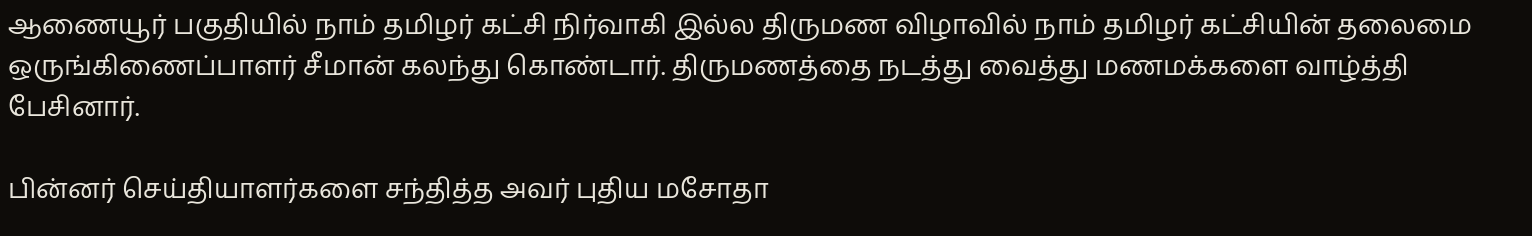ஆணையூர் பகுதியில் நாம் தமிழர் கட்சி நிர்வாகி இல்ல திருமண விழாவில் நாம் தமிழர் கட்சியின் தலைமை ஒருங்கிணைப்பாளர் சீமான் கலந்து கொண்டார். திருமணத்தை நடத்து வைத்து மணமக்களை வாழ்த்தி பேசினார்.

பின்னர் செய்தியாளர்களை சந்தித்த அவர் புதிய மசோதா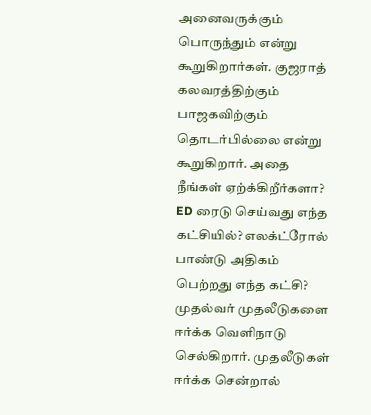அனைவருக்கும் பொருந்தும் என்று கூறுகிறார்கள். குஜராத் கலவரத்திற்கும் பாஜகவிற்கும் தொடர்பில்லை என்று கூறுகிறார். அதை நீங்கள் ஏற்க்கிறீர்களா? ED ரைடு செய்வது எந்த கட்சியில்? எலக்ட்ரோல் பாண்டு அதிகம் பெற்றது எந்த கட்சி? முதல்வர் முதலீடுகளை ஈர்க்க வெளிநாடு செல்கிறார். முதலீடுகள் ஈர்க்க சென்றால்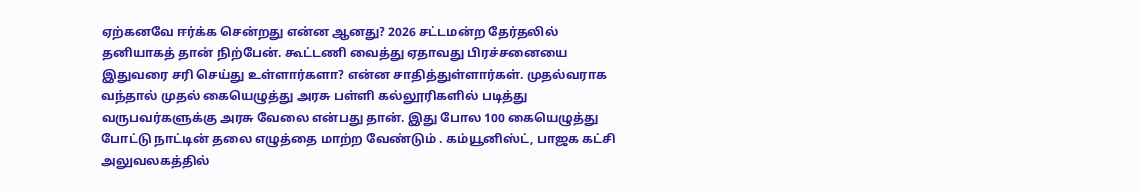ஏற்கனவே ஈர்க்க சென்றது என்ன ஆனது? 2026 சட்டமன்ற தேர்தலில் தனியாகத் தான் நிற்பேன். கூட்டணி வைத்து ஏதாவது பிரச்சனையை இதுவரை சரி செய்து உள்ளார்களா? என்ன சாதித்துள்ளார்கள். முதல்வராக வந்தால் முதல் கையெழுத்து அரசு பள்ளி கல்லூரிகளில் படித்து வருபவர்களுக்கு அரசு வேலை என்பது தான். இது போல 100 கையெழுத்து போட்டு நாட்டின் தலை எழுத்தை மாற்ற வேண்டும் . கம்யூனிஸ்ட், பாஜக கட்சி அலுவலகத்தில்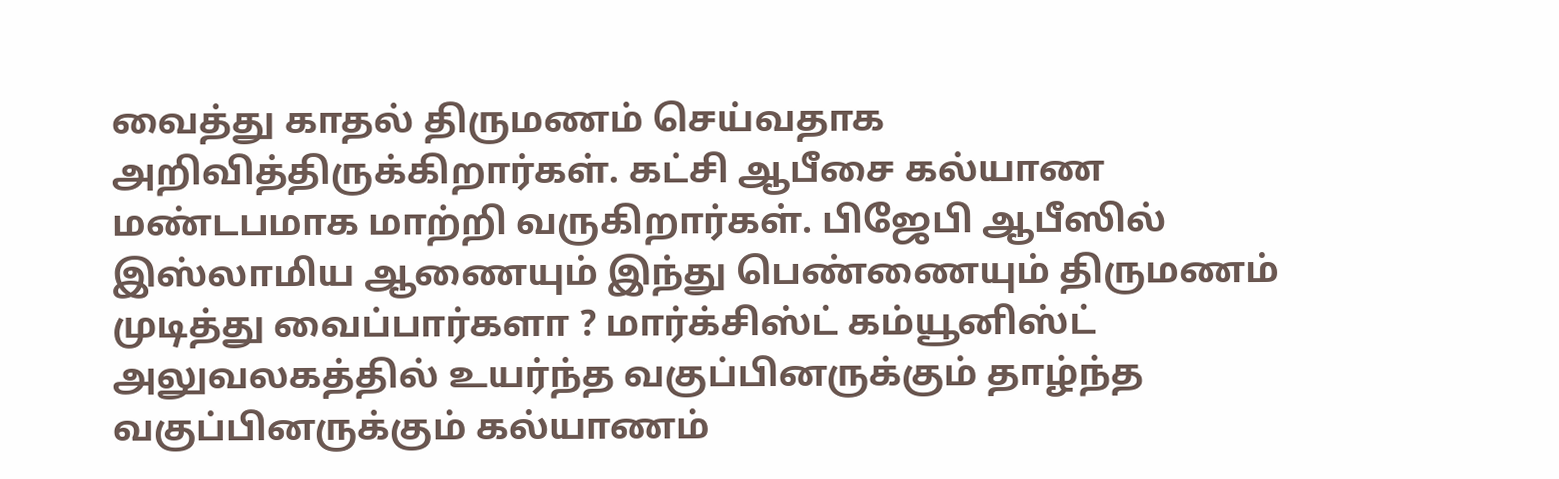வைத்து காதல் திருமணம் செய்வதாக அறிவித்திருக்கிறார்கள். கட்சி ஆபீசை கல்யாண மண்டபமாக மாற்றி வருகிறார்கள்‌. பிஜேபி ஆபீஸில் இஸ்லாமிய ஆணையும் இந்து பெண்ணையும் திருமணம் முடித்து வைப்பார்களா ? மார்க்சிஸ்ட் கம்யூனிஸ்ட் அலுவலகத்தில் உயர்ந்த வகுப்பினருக்கும் தாழ்ந்த வகுப்பினருக்கும் கல்யாணம்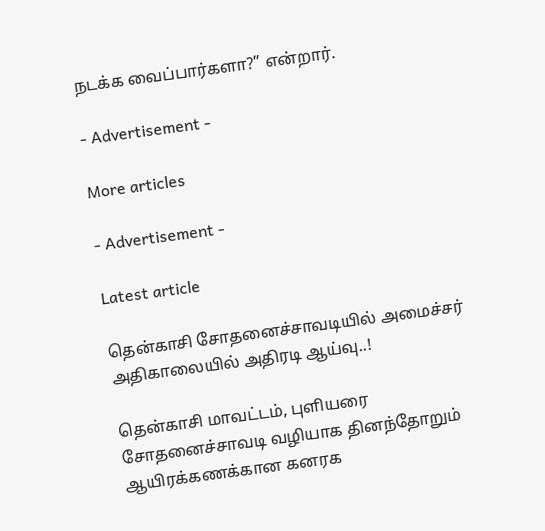நடக்க வைப்பார்களா?” என்றார்.

- Advertisement -

More articles

- Advertisement -

Latest article

தென்காசி சோதனைச்சாவடியில் அமைச்சர் அதிகாலையில் அதிரடி ஆய்வு..!

தென்காசி மாவட்டம், புளியரை சோதனைச்சாவடி வழியாக தினந்தோறும் ஆயிரக்கணக்கான கனரக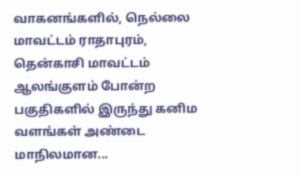வாகனங்களில், நெல்லை மாவட்டம் ராதாபுரம், தென்காசி மாவட்டம் ஆலங்குளம் போன்ற பகுதிகளில் இருந்து கனிம வளங்கள் அண்டை மாநிலமான...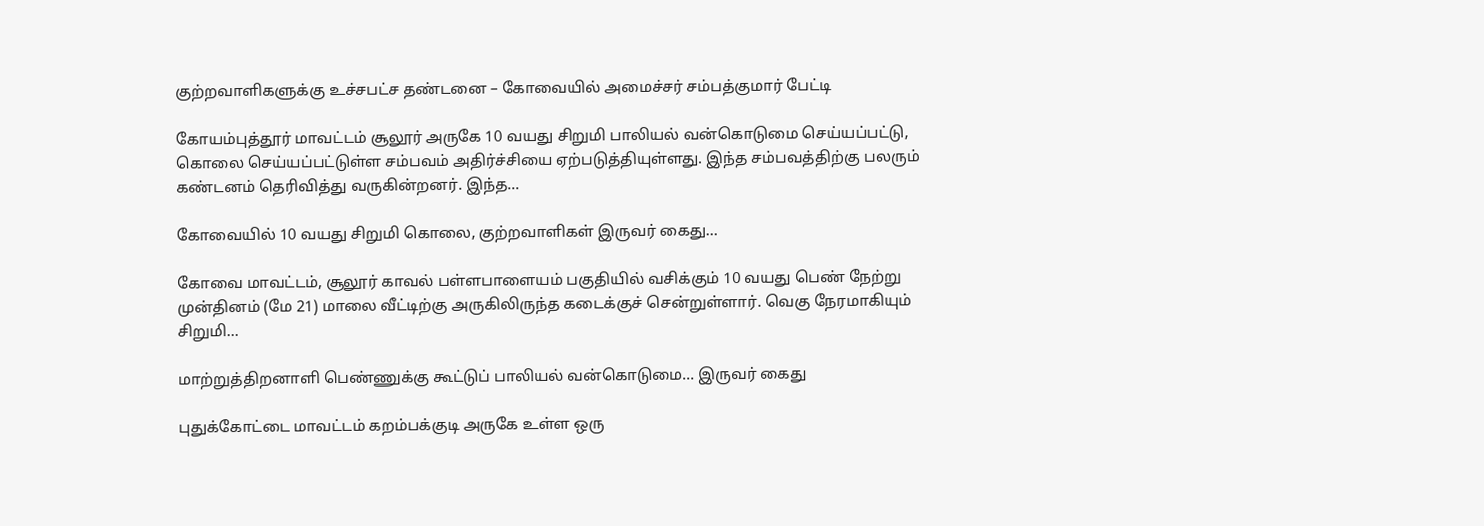குற்றவாளிகளுக்கு உச்சபட்ச தண்டனை – கோவையில் அமைச்சர் சம்பத்குமார் பேட்டி

கோயம்புத்தூர் மாவட்டம் சூலூர் அருகே 10 வயது சிறுமி பாலியல் வன்கொடுமை செய்யப்பட்டு, கொலை செய்யப்பட்டுள்ள சம்பவம் அதிர்ச்சியை ஏற்படுத்தியுள்ளது. இந்த சம்பவத்திற்கு பலரும் கண்டனம் தெரிவித்து வருகின்றனர். இந்த...

கோவையில் 10 வயது சிறுமி கொலை, குற்றவாளிகள் இருவர் கைது…

கோவை மாவட்டம், சூலூர் காவல் பள்ளபாளையம் பகுதியில் வசிக்கும் 10 வயது பெண் நேற்று முன்தினம் (மே 21) மாலை வீட்டிற்கு அருகிலிருந்த கடைக்குச் சென்றுள்ளார். வெகு நேரமாகியும் சிறுமி...

மாற்றுத்திறனாளி பெண்ணுக்கு கூட்டுப் பாலியல் வன்கொடுமை… இருவர் கைது

புதுக்கோட்டை மாவட்டம் கறம்பக்குடி அருகே உள்ள ஒரு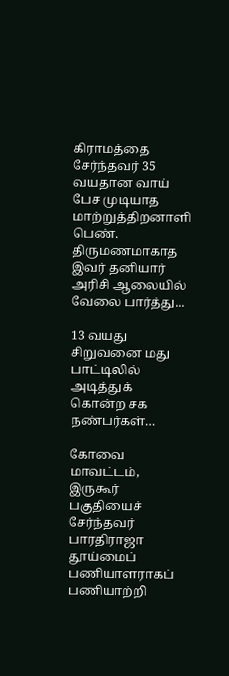கிராமத்தை சேர்ந்தவர் 35 வயதான வாய் பேச முடியாத மாற்றுத்திறனாளி பெண். திருமணமாகாத இவர் தனியார் அரிசி ஆலையில் வேலை பார்த்து...

13 வயது சிறுவனை மது பாட்டிலில் அடித்துக் கொன்ற சக நண்பர்கள்…

கோவை மாவட்டம், இருகூர் பகுதியைச் சேர்ந்தவர் பாரதிராஜா தூய்மைப் பணியாளராகப் பணியாற்றி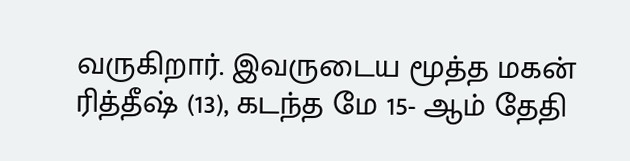வருகிறார். இவருடைய மூத்த மகன் ரித்தீஷ் (13), கடந்த மே 15- ஆம் தேதி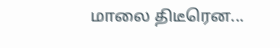மாலை திடீரென...